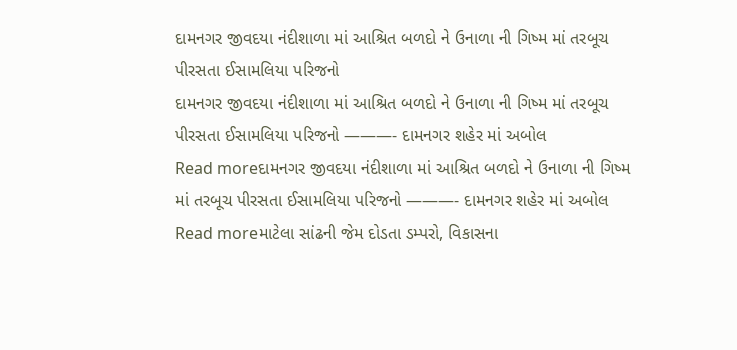દામનગર જીવદયા નંદીશાળા માં આશ્રિત બળદો ને ઉનાળા ની ગિષ્મ માં તરબૂચ પીરસતા ઈસામલિયા પરિજનો
દામનગર જીવદયા નંદીશાળા માં આશ્રિત બળદો ને ઉનાળા ની ગિષ્મ માં તરબૂચ પીરસતા ઈસામલિયા પરિજનો ———- દામનગર શહેર માં અબોલ
Read moreદામનગર જીવદયા નંદીશાળા માં આશ્રિત બળદો ને ઉનાળા ની ગિષ્મ માં તરબૂચ પીરસતા ઈસામલિયા પરિજનો ———- દામનગર શહેર માં અબોલ
Read moreમાટેલા સાંઢની જેમ દોડતા ડમ્પરો, વિકાસના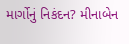માર્ગોનું નિકંદન? મીનાબેન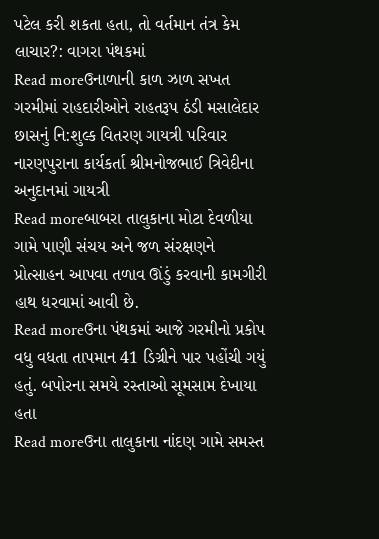પટેલ કરી શકતા હતા, તો વર્તમાન તંત્ર કેમ લાચાર?: વાગરા પંથકમાં
Read moreઉનાળાની કાળ ઝાળ સખત ગરમીમાં રાહદારીઓને રાહતરૂપ ઠંડી મસાલેદાર છાસનું નિ:શુલ્ક વિતરણ ગાયત્રી પરિવાર નારણપુરાના કાર્યકર્તા શ્રીમનોજભાઈ ત્રિવેદીના અનુદાનમાં ગાયત્રી
Read moreબાબરા તાલુકાના મોટા દેવળીયા ગામે પાણી સંચય અને જળ સંરક્ષણને પ્રોત્સાહન આપવા તળાવ ઊંડું કરવાની કામગીરી હાથ ધરવામાં આવી છે.
Read moreઉના પંથકમાં આજે ગરમીનો પ્રકોપ વધુ વધતા તાપમાન 41 ડિગ્રીને પાર પહોંચી ગયું હતું. બપોરના સમયે રસ્તાઓ સૂમસામ દેખાયા હતા
Read moreઉના તાલુકાના નાંદણ ગામે સમસ્ત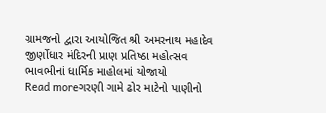ગ્રામજનો દ્વારા આયોજિત શ્રી અમરનાથ મહાદેવ જીર્ણોધાર મંદિરની પ્રાણ પ્રતિષ્ઠા મહોત્સવ ભાવભીનાં ધાર્મિક માહોલમાં યોજાયો
Read moreગરણી ગામે ઢોર માટેનો પાણીનો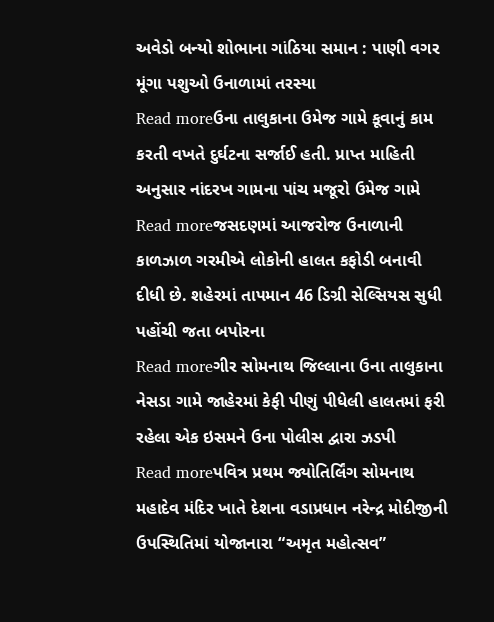અવેડો બન્યો શોભાના ગાંઠિયા સમાન : પાણી વગર મૂંગા પશુઓ ઉનાળામાં તરસ્યા
Read moreઉના તાલુકાના ઉમેજ ગામે કૂવાનું કામ કરતી વખતે દુર્ઘટના સર્જાઈ હતી. પ્રાપ્ત માહિતી અનુસાર નાંદરખ ગામના પાંચ મજૂરો ઉમેજ ગામે
Read moreજસદણમાં આજરોજ ઉનાળાની કાળઝાળ ગરમીએ લોકોની હાલત કફોડી બનાવી દીધી છે. શહેરમાં તાપમાન 46 ડિગ્રી સેલ્સિયસ સુધી પહોંચી જતા બપોરના
Read moreગીર સોમનાથ જિલ્લાના ઉના તાલુકાના નેસડા ગામે જાહેરમાં કેફી પીણું પીધેલી હાલતમાં ફરી રહેલા એક ઇસમને ઉના પોલીસ દ્વારા ઝડપી
Read moreપવિત્ર પ્રથમ જ્યોતિર્લિંગ સોમનાથ મહાદેવ મંદિર ખાતે દેશના વડાપ્રધાન નરેન્દ્ર મોદીજીની ઉપસ્થિતિમાં યોજાનારા “અમૃત મહોત્સવ”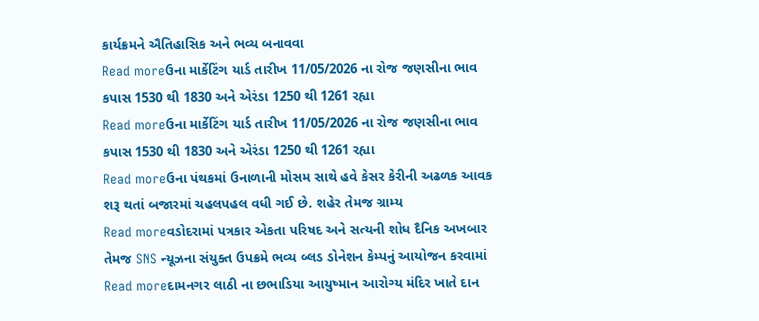કાર્યક્રમને ઐતિહાસિક અને ભવ્ય બનાવવા
Read moreઉના માર્કેટિંગ યાર્ડ તારીખ 11/05/2026 ના રોજ જણસીના ભાવ કપાસ 1530 થી 1830 અને એરંડા 1250 થી 1261 રહ્યા
Read moreઉના માર્કેટિંગ યાર્ડ તારીખ 11/05/2026 ના રોજ જણસીના ભાવ કપાસ 1530 થી 1830 અને એરંડા 1250 થી 1261 રહ્યા
Read moreઉના પંથકમાં ઉનાળાની મોસમ સાથે હવે કેસર કેરીની અઢળક આવક શરૂ થતાં બજારમાં ચહલપહલ વધી ગઈ છે. શહેર તેમજ ગ્રામ્ય
Read moreવડોદરામાં પત્રકાર એકતા પરિષદ અને સત્યની શોધ દૈનિક અખબાર તેમજ SNS ન્યૂઝના સંયુક્ત ઉપક્રમે ભવ્ય બ્લડ ડોનેશન કેમ્પનું આયોજન કરવામાં
Read moreદામનગર લાઠી ના છભાડિયા આયુષ્માન આરોગ્ય મંદિર ખાતે દાન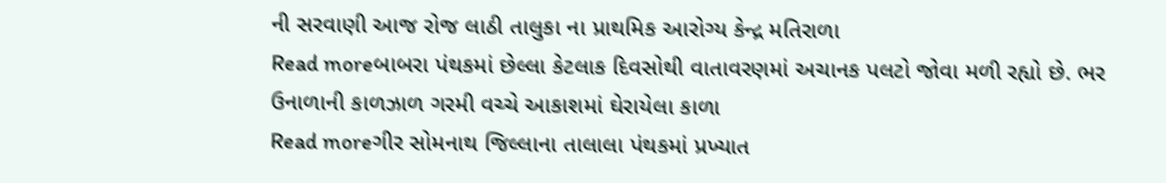ની સરવાણી આજ રોજ લાઠી તાલુકા ના પ્રાથમિક આરોગ્ય કેન્દ્ર મતિરાળા
Read moreબાબરા પંથકમાં છેલ્લા કેટલાક દિવસોથી વાતાવરણમાં અચાનક પલટો જોવા મળી રહ્યો છે. ભર ઉનાળાની કાળઝાળ ગરમી વચ્ચે આકાશમાં ઘેરાયેલા કાળા
Read moreગીર સોમનાથ જિલ્લાના તાલાલા પંથકમાં પ્રખ્યાત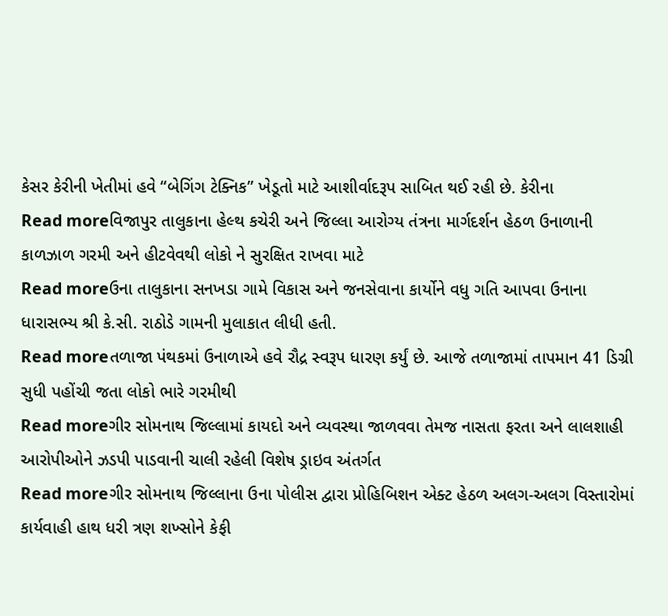કેસર કેરીની ખેતીમાં હવે “બેગિંગ ટેક્નિક” ખેડૂતો માટે આશીર્વાદરૂપ સાબિત થઈ રહી છે. કેરીના
Read moreવિજાપુર તાલુકાના હેલ્થ કચેરી અને જિલ્લા આરોગ્ય તંત્રના માર્ગદર્શન હેઠળ ઉનાળાની કાળઝાળ ગરમી અને હીટવેવથી લોકો ને સુરક્ષિત રાખવા માટે
Read moreઉના તાલુકાના સનખડા ગામે વિકાસ અને જનસેવાના કાર્યોને વધુ ગતિ આપવા ઉનાના ધારાસભ્ય શ્રી કે.સી. રાઠોડે ગામની મુલાકાત લીધી હતી.
Read moreતળાજા પંથકમાં ઉનાળાએ હવે રૌદ્ર સ્વરૂપ ધારણ કર્યું છે. આજે તળાજામાં તાપમાન 41 ડિગ્રી સુધી પહોંચી જતા લોકો ભારે ગરમીથી
Read moreગીર સોમનાથ જિલ્લામાં કાયદો અને વ્યવસ્થા જાળવવા તેમજ નાસતા ફરતા અને લાલશાહી આરોપીઓને ઝડપી પાડવાની ચાલી રહેલી વિશેષ ડ્રાઇવ અંતર્ગત
Read moreગીર સોમનાથ જિલ્લાના ઉના પોલીસ દ્વારા પ્રોહિબિશન એક્ટ હેઠળ અલગ-અલગ વિસ્તારોમાં કાર્યવાહી હાથ ધરી ત્રણ શખ્સોને કેફી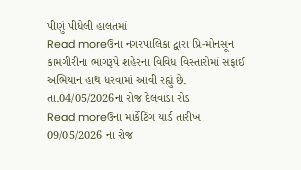પીણું પીધેલી હાલતમાં
Read moreઉના નગરપાલિકા દ્વારા પ્રિ-મોનસૂન કામગીરીના ભાગરૂપે શહેરના વિવિધ વિસ્તારોમાં સફાઈ અભિયાન હાથ ધરવામાં આવી રહ્યું છે. તા.04/05/2026ના રોજ દેલવાડા રોડ
Read moreઉના માર્કેટિંગ યાર્ડ તારીખ 09/05/2026 ના રોજ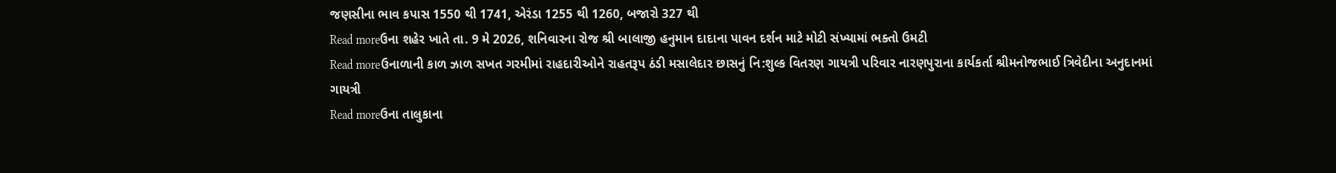જણસીના ભાવ કપાસ 1550 થી 1741, એરંડા 1255 થી 1260, બજારો 327 થી
Read moreઉના શહેર ખાતે તા. 9 મે 2026, શનિવારના રોજ શ્રી બાલાજી હનુમાન દાદાના પાવન દર્શન માટે મોટી સંખ્યામાં ભક્તો ઉમટી
Read moreઉનાળાની કાળ ઝાળ સખત ગરમીમાં રાહદારીઓને રાહતરૂપ ઠંડી મસાલેદાર છાસનું નિ:શુલ્ક વિતરણ ગાયત્રી પરિવાર નારણપુરાના કાર્યકર્તા શ્રીમનોજભાઈ ત્રિવેદીના અનુદાનમાં ગાયત્રી
Read moreઉના તાલુકાના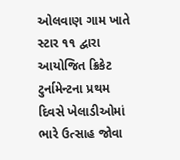ઓલવાણ ગામ ખાતે સ્ટાર ૧૧ દ્વારા આયોજિત ક્રિકેટ ટુર્નામેન્ટના પ્રથમ દિવસે ખેલાડીઓમાં ભારે ઉત્સાહ જોવા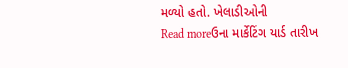મળ્યો હતો. ખેલાડીઓની
Read moreઉના માર્કેટિંગ યાર્ડ તારીખ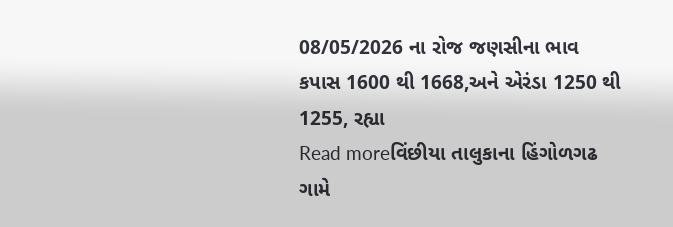08/05/2026 ના રોજ જણસીના ભાવ કપાસ 1600 થી 1668,અને એરંડા 1250 થી 1255, રહ્યા
Read moreવિંછીયા તાલુકાના હિંગોળગઢ ગામે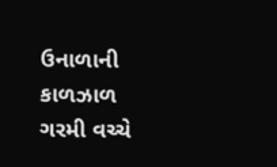ઉનાળાની કાળઝાળ ગરમી વચ્ચે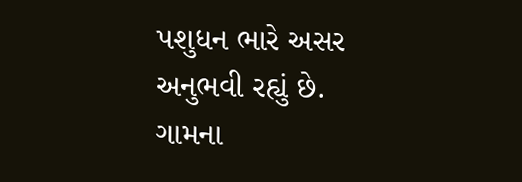પશુધન ભારે અસર અનુભવી રહ્યું છે. ગામના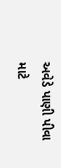અવેડે પાણી પીવા માટે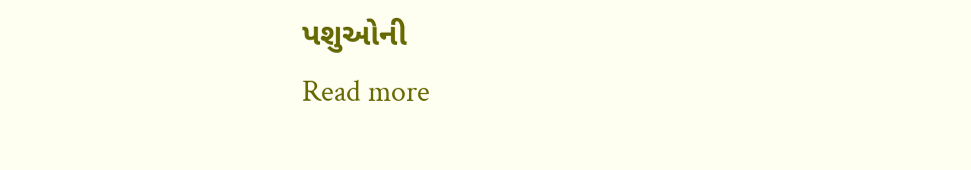પશુઓની
Read more